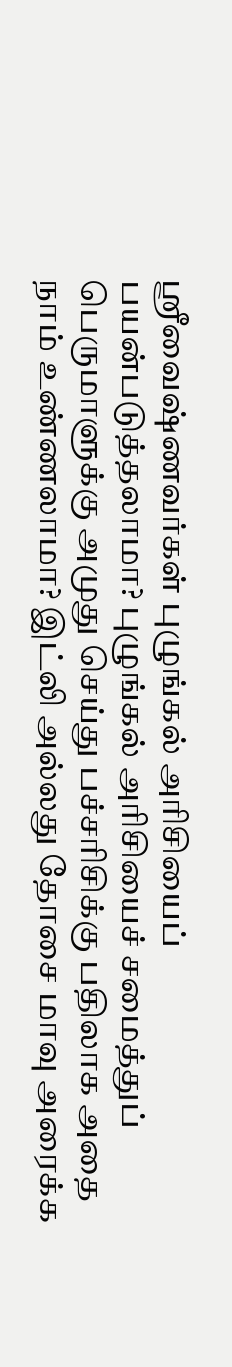ஸ்ரீவைஷ்ணவர்கள் புழுங்கல் அரிசியைப் பயன்படுத்தலாமா? புழுங்கல் அரிசியைச் சமைத்துப் பெருமாளுக்கு அமுது செய்து பச்சரிசிக்கு பதிலாக அதை நாம் உண்ணலாமா? இட்லி அல்லது தோசை மாவு அரைக்க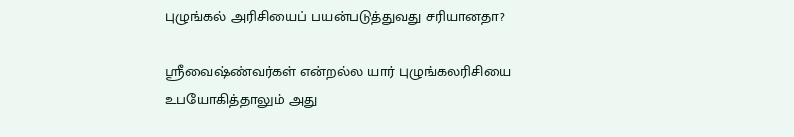புழுங்கல் அரிசியைப் பயன்படுத்துவது சரியானதா?

ஶ்ரீவைஷ்ண்வர்கள் என்றல்ல யார் புழுங்கலரிசியை உபயோகித்தாலும் அது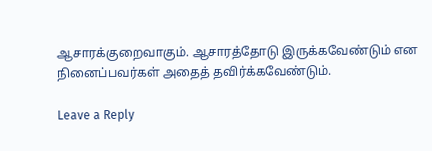ஆசாரக்குறைவாகும். ஆசாரத்தோடு இருக்கவேண்டும் என நினைப்பவர்கள் அதைத் தவிர்க்கவேண்டும்.

Leave a Reply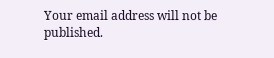Your email address will not be published.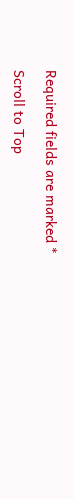Required fields are marked *

Scroll to Top